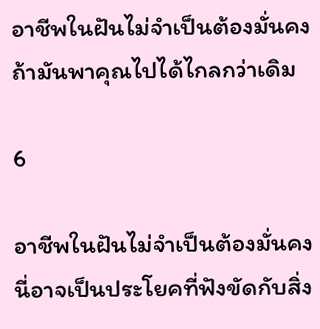อาชีพในฝันไม่จำเป็นต้องมั่นคง ถ้ามันพาคุณไปได้ไกลกว่าเดิม

6

อาชีพในฝันไม่จำเป็นต้องมั่นคง นี่อาจเป็นประโยคที่ฟังขัดกับสิ่ง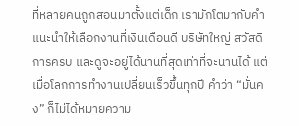ที่หลายคนถูกสอนมาตั้งแต่เด็ก เรามักโตมากับคำแนะนำให้เลือกงานที่เงินเดือนดี บริษัทใหญ่ สวัสดิการครบ และดูจะอยู่ได้นานที่สุดเท่าที่จะนานได้ แต่เมื่อโลกการทำงานเปลี่ยนเร็วขึ้นทุกปี คำว่า “มั่นคง” ก็ไม่ได้หมายความ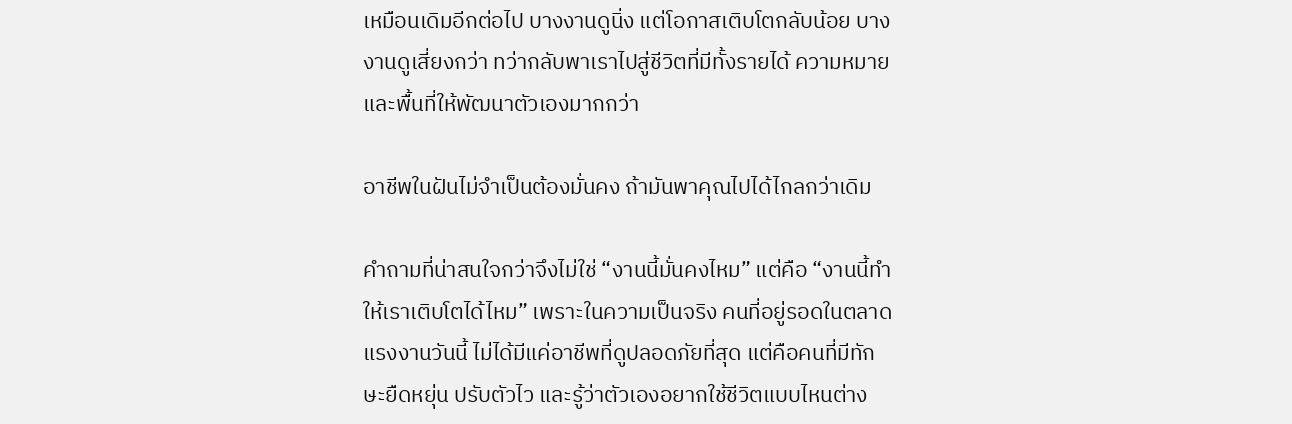เหมือนเดิมอีกต่อไป บางงานดูนิ่ง แต่โอกาสเติบโตกลับน้อย บางงานดูเสี่ยงกว่า ทว่ากลับพาเราไปสู่ชีวิตที่มีทั้งรายได้ ความหมาย และพื้นที่ให้พัฒนาตัวเองมากกว่า

อาชีพในฝันไม่จำเป็นต้องมั่นคง ถ้ามันพาคุณไปได้ไกลกว่าเดิม

คำถามที่น่าสนใจกว่าจึงไม่ใช่ “งานนี้มั่นคงไหม” แต่คือ “งานนี้ทำให้เราเติบโตได้ไหม” เพราะในความเป็นจริง คนที่อยู่รอดในตลาดแรงงานวันนี้ ไม่ได้มีแค่อาชีพที่ดูปลอดภัยที่สุด แต่คือคนที่มีทักษะยืดหยุ่น ปรับตัวไว และรู้ว่าตัวเองอยากใช้ชีวิตแบบไหนต่าง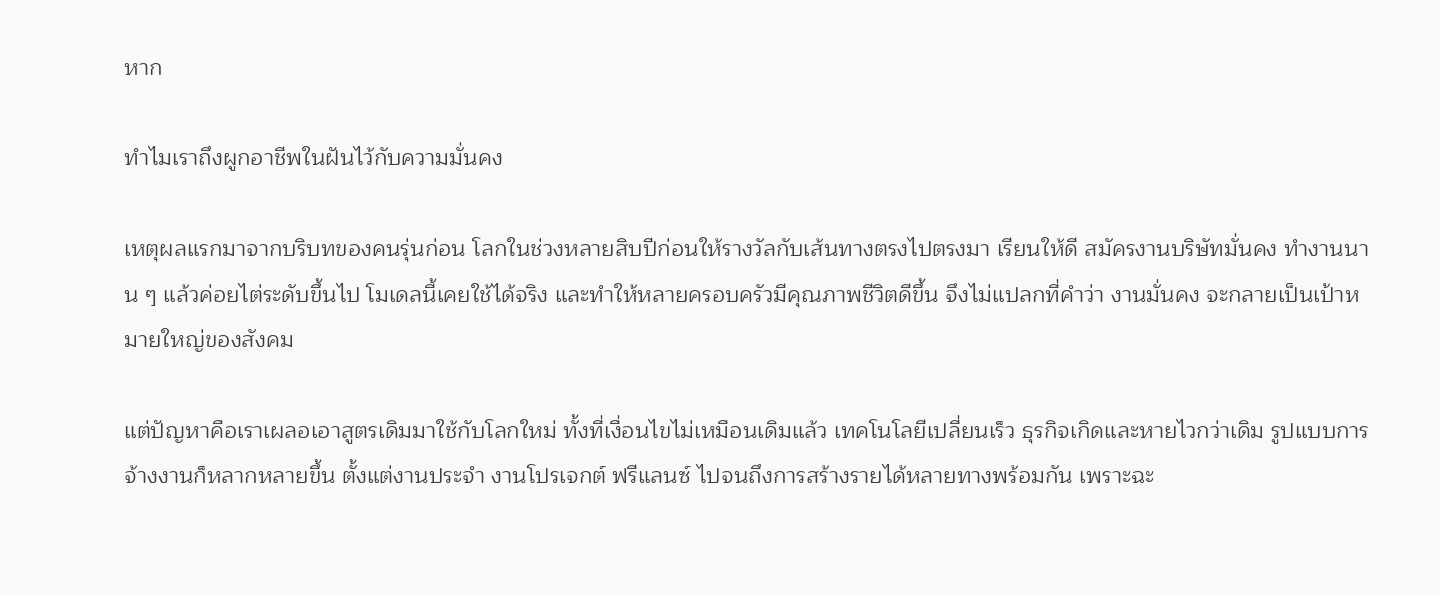หาก

ทำไมเราถึงผูกอาชีพในฝันไว้กับความมั่นคง

เหตุผลแรกมาจากบริบทของคนรุ่นก่อน โลกในช่วงหลายสิบปีก่อนให้รางวัลกับเส้นทางตรงไปตรงมา เรียนให้ดี สมัครงานบริษัทมั่นคง ทำงานนาน ๆ แล้วค่อยไต่ระดับขึ้นไป โมเดลนี้เคยใช้ได้จริง และทำให้หลายครอบครัวมีคุณภาพชีวิตดีขึ้น จึงไม่แปลกที่คำว่า งานมั่นคง จะกลายเป็นเป้าหมายใหญ่ของสังคม

แต่ปัญหาคือเราเผลอเอาสูตรเดิมมาใช้กับโลกใหม่ ทั้งที่เงื่อนไขไม่เหมือนเดิมแล้ว เทคโนโลยีเปลี่ยนเร็ว ธุรกิจเกิดและหายไวกว่าเดิม รูปแบบการจ้างงานก็หลากหลายขึ้น ตั้งแต่งานประจำ งานโปรเจกต์ ฟรีแลนซ์ ไปจนถึงการสร้างรายได้หลายทางพร้อมกัน เพราะฉะ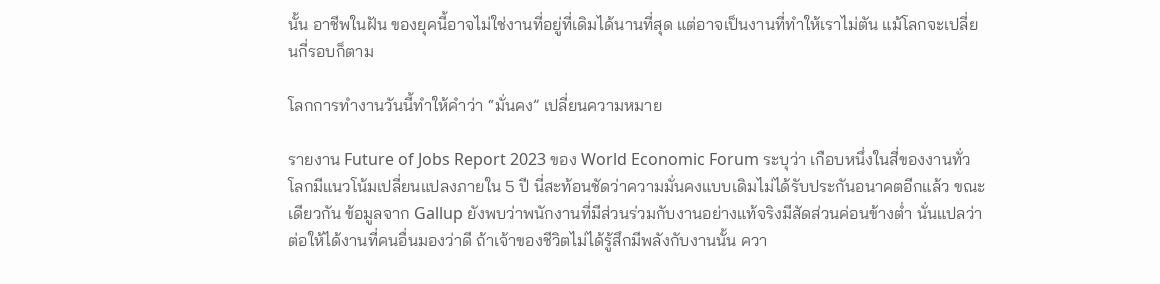นั้น อาชีพในฝัน ของยุคนี้อาจไม่ใช่งานที่อยู่ที่เดิมได้นานที่สุด แต่อาจเป็นงานที่ทำให้เราไม่ตัน แม้โลกจะเปลี่ยนกี่รอบก็ตาม

โลกการทำงานวันนี้ทำให้คำว่า “มั่นคง” เปลี่ยนความหมาย

รายงาน Future of Jobs Report 2023 ของ World Economic Forum ระบุว่า เกือบหนึ่งในสี่ของงานทั่วโลกมีแนวโน้มเปลี่ยนแปลงภายใน 5 ปี นี่สะท้อนชัดว่าความมั่นคงแบบเดิมไม่ได้รับประกันอนาคตอีกแล้ว ขณะเดียวกัน ข้อมูลจาก Gallup ยังพบว่าพนักงานที่มีส่วนร่วมกับงานอย่างแท้จริงมีสัดส่วนค่อนข้างต่ำ นั่นแปลว่า ต่อให้ได้งานที่คนอื่นมองว่าดี ถ้าเจ้าของชีวิตไม่ได้รู้สึกมีพลังกับงานนั้น ควา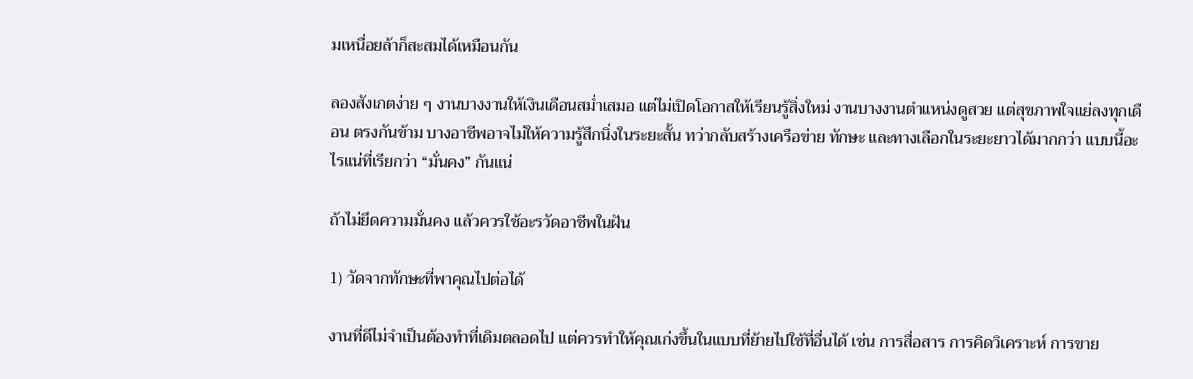มเหนื่อยล้าก็สะสมได้เหมือนกัน

ลองสังเกตง่าย ๆ งานบางงานให้เงินเดือนสม่ำเสมอ แต่ไม่เปิดโอกาสให้เรียนรู้สิ่งใหม่ งานบางงานตำแหน่งดูสวย แต่สุขภาพใจแย่ลงทุกเดือน ตรงกันข้าม บางอาชีพอาจไม่ให้ความรู้สึกนิ่งในระยะสั้น ทว่ากลับสร้างเครือข่าย ทักษะ และทางเลือกในระยะยาวได้มากกว่า แบบนี้อะไรแน่ที่เรียกว่า “มั่นคง” กันแน่

ถ้าไม่ยึดความมั่นคง แล้วควรใช้อะรวัดอาชีพในฝัน

1) วัดจากทักษะที่พาคุณไปต่อได้

งานที่ดีไม่จำเป็นต้องทำที่เดิมตลอดไป แต่ควรทำให้คุณเก่งขึ้นในแบบที่ย้ายไปใช้ที่อื่นได้ เช่น การสื่อสาร การคิดวิเคราะห์ การขาย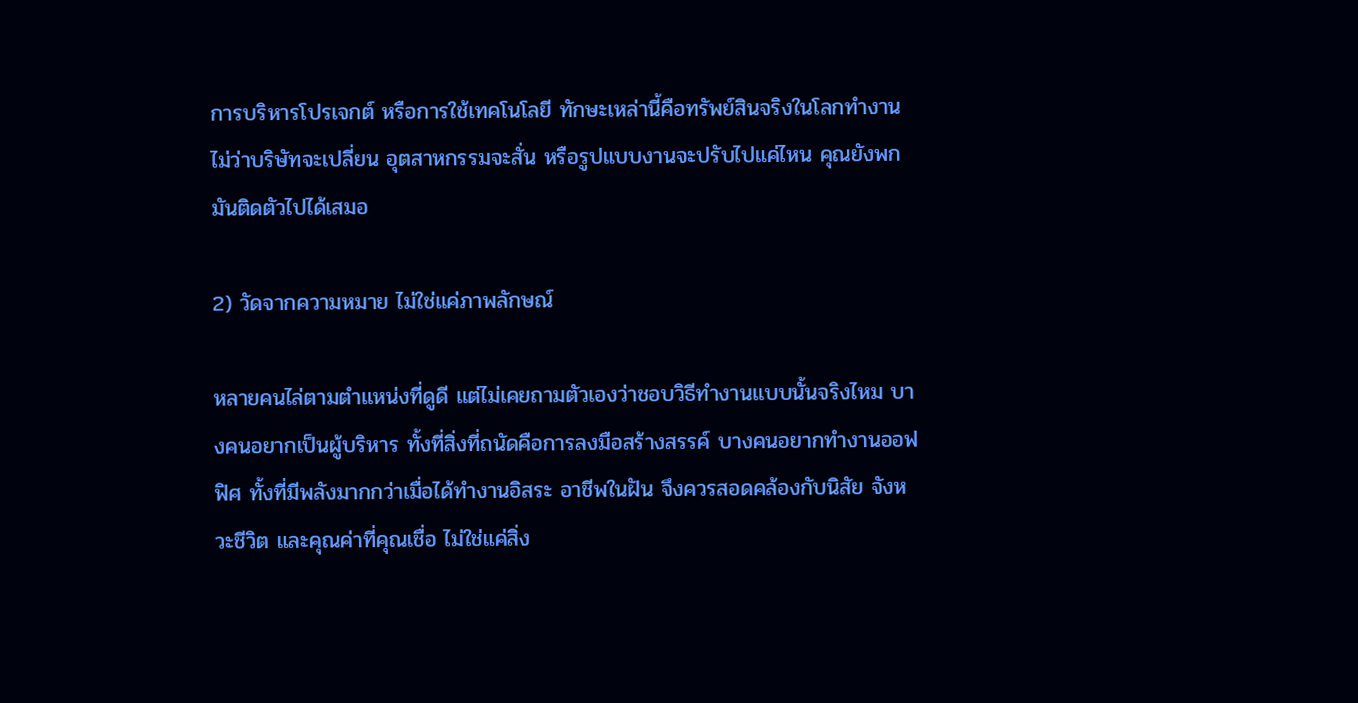การบริหารโปรเจกต์ หรือการใช้เทคโนโลยี ทักษะเหล่านี้คือทรัพย์สินจริงในโลกทำงาน ไม่ว่าบริษัทจะเปลี่ยน อุตสาหกรรมจะสั่น หรือรูปแบบงานจะปรับไปแค่ไหน คุณยังพกมันติดตัวไปได้เสมอ

2) วัดจากความหมาย ไม่ใช่แค่ภาพลักษณ์

หลายคนไล่ตามตำแหน่งที่ดูดี แต่ไม่เคยถามตัวเองว่าชอบวิธีทำงานแบบนั้นจริงไหม บางคนอยากเป็นผู้บริหาร ทั้งที่สิ่งที่ถนัดคือการลงมือสร้างสรรค์ บางคนอยากทำงานออฟฟิศ ทั้งที่มีพลังมากกว่าเมื่อได้ทำงานอิสระ อาชีพในฝัน จึงควรสอดคล้องกับนิสัย จังหวะชีวิต และคุณค่าที่คุณเชื่อ ไม่ใช่แค่สิ่ง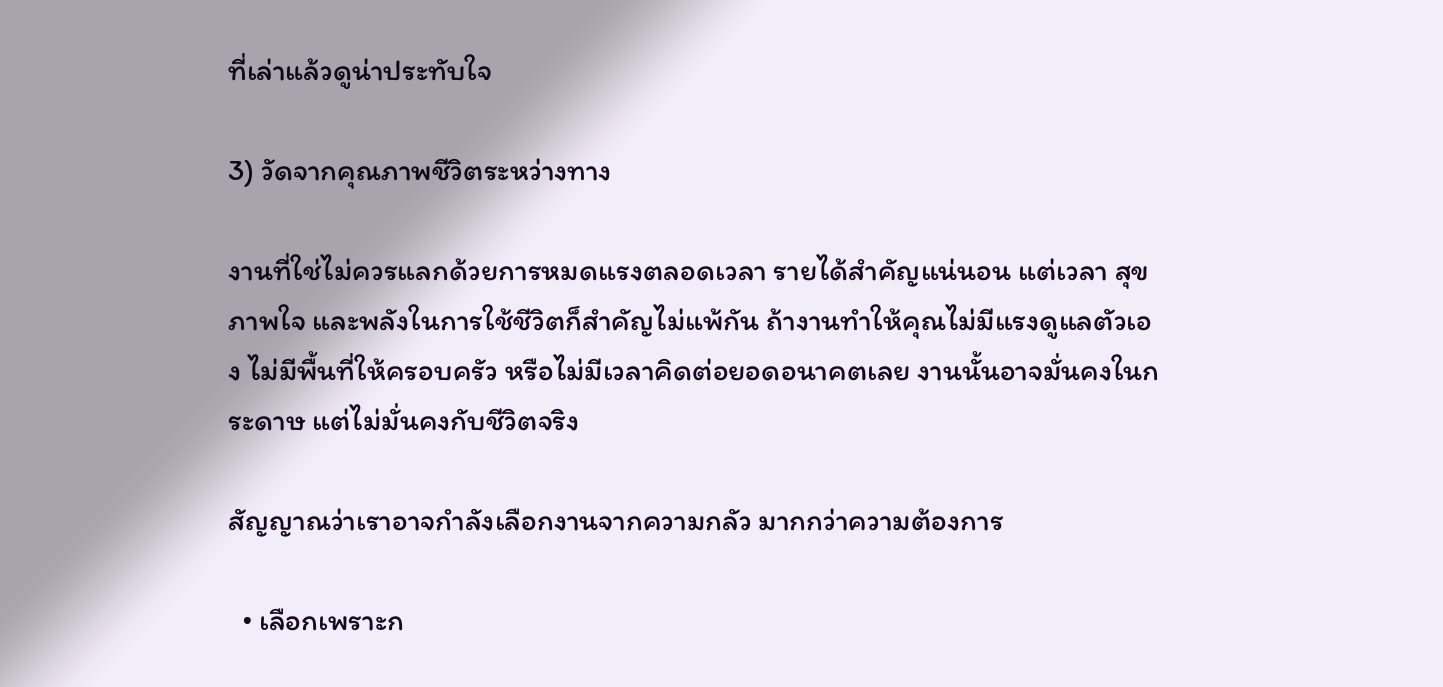ที่เล่าแล้วดูน่าประทับใจ

3) วัดจากคุณภาพชีวิตระหว่างทาง

งานที่ใช่ไม่ควรแลกด้วยการหมดแรงตลอดเวลา รายได้สำคัญแน่นอน แต่เวลา สุขภาพใจ และพลังในการใช้ชีวิตก็สำคัญไม่แพ้กัน ถ้างานทำให้คุณไม่มีแรงดูแลตัวเอง ไม่มีพื้นที่ให้ครอบครัว หรือไม่มีเวลาคิดต่อยอดอนาคตเลย งานนั้นอาจมั่นคงในกระดาษ แต่ไม่มั่นคงกับชีวิตจริง

สัญญาณว่าเราอาจกำลังเลือกงานจากความกลัว มากกว่าความต้องการ

  • เลือกเพราะก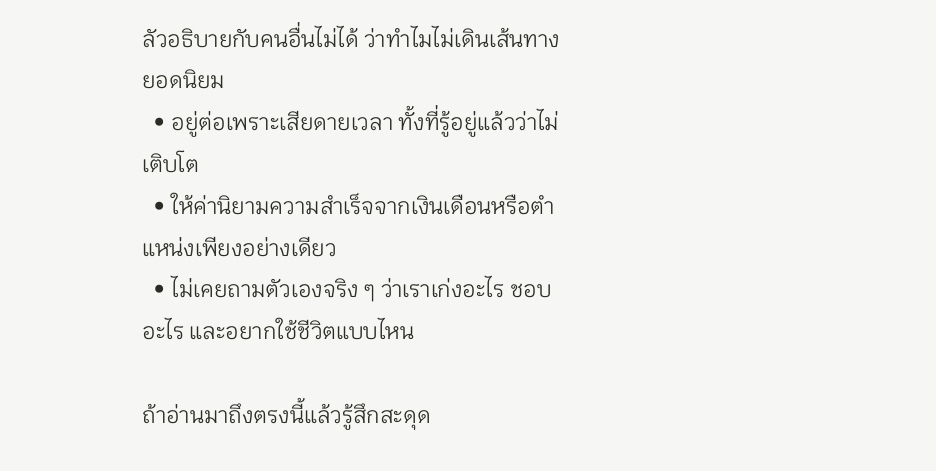ลัวอธิบายกับคนอื่นไม่ได้ ว่าทำไมไม่เดินเส้นทางยอดนิยม
  • อยู่ต่อเพราะเสียดายเวลา ทั้งที่รู้อยู่แล้วว่าไม่เติบโต
  • ให้ค่านิยามความสำเร็จจากเงินเดือนหรือตำแหน่งเพียงอย่างเดียว
  • ไม่เคยถามตัวเองจริง ๆ ว่าเราเก่งอะไร ชอบอะไร และอยากใช้ชีวิตแบบไหน

ถ้าอ่านมาถึงตรงนี้แล้วรู้สึกสะดุด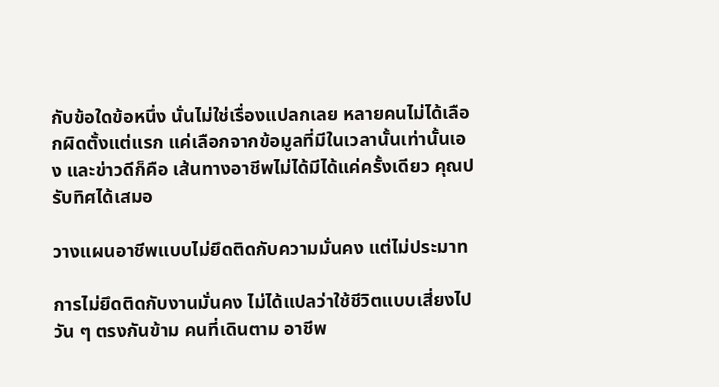กับข้อใดข้อหนึ่ง นั่นไม่ใช่เรื่องแปลกเลย หลายคนไม่ได้เลือกผิดตั้งแต่แรก แค่เลือกจากข้อมูลที่มีในเวลานั้นเท่านั้นเอง และข่าวดีก็คือ เส้นทางอาชีพไม่ได้มีได้แค่ครั้งเดียว คุณปรับทิศได้เสมอ

วางแผนอาชีพแบบไม่ยึดติดกับความมั่นคง แต่ไม่ประมาท

การไม่ยึดติดกับงานมั่นคง ไม่ได้แปลว่าใช้ชีวิตแบบเสี่ยงไปวัน ๆ ตรงกันข้าม คนที่เดินตาม อาชีพ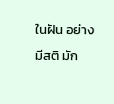ในฝัน อย่างมีสติ มัก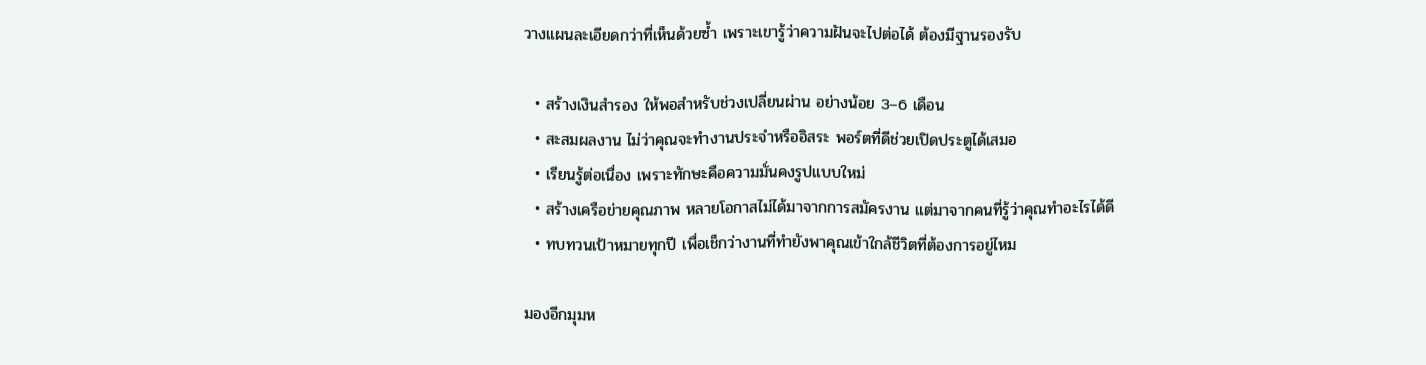วางแผนละเอียดกว่าที่เห็นด้วยซ้ำ เพราะเขารู้ว่าความฝันจะไปต่อได้ ต้องมีฐานรองรับ

  • สร้างเงินสำรอง ให้พอสำหรับช่วงเปลี่ยนผ่าน อย่างน้อย 3–6 เดือน
  • สะสมผลงาน ไม่ว่าคุณจะทำงานประจำหรืออิสระ พอร์ตที่ดีช่วยเปิดประตูได้เสมอ
  • เรียนรู้ต่อเนื่อง เพราะทักษะคือความมั่นคงรูปแบบใหม่
  • สร้างเครือข่ายคุณภาพ หลายโอกาสไม่ได้มาจากการสมัครงาน แต่มาจากคนที่รู้ว่าคุณทำอะไรได้ดี
  • ทบทวนเป้าหมายทุกปี เพื่อเช็กว่างานที่ทำยังพาคุณเข้าใกล้ชีวิตที่ต้องการอยู่ไหม

มองอีกมุมห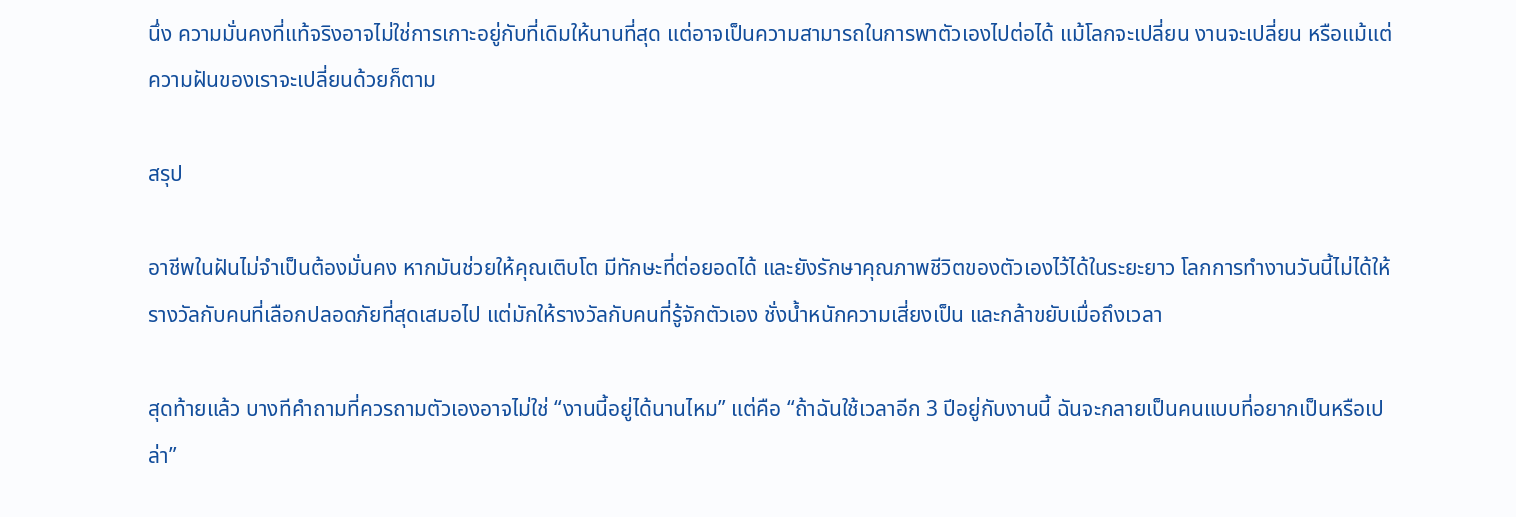นึ่ง ความมั่นคงที่แท้จริงอาจไม่ใช่การเกาะอยู่กับที่เดิมให้นานที่สุด แต่อาจเป็นความสามารถในการพาตัวเองไปต่อได้ แม้โลกจะเปลี่ยน งานจะเปลี่ยน หรือแม้แต่ความฝันของเราจะเปลี่ยนด้วยก็ตาม

สรุป

อาชีพในฝันไม่จำเป็นต้องมั่นคง หากมันช่วยให้คุณเติบโต มีทักษะที่ต่อยอดได้ และยังรักษาคุณภาพชีวิตของตัวเองไว้ได้ในระยะยาว โลกการทำงานวันนี้ไม่ได้ให้รางวัลกับคนที่เลือกปลอดภัยที่สุดเสมอไป แต่มักให้รางวัลกับคนที่รู้จักตัวเอง ชั่งน้ำหนักความเสี่ยงเป็น และกล้าขยับเมื่อถึงเวลา

สุดท้ายแล้ว บางทีคำถามที่ควรถามตัวเองอาจไม่ใช่ “งานนี้อยู่ได้นานไหม” แต่คือ “ถ้าฉันใช้เวลาอีก 3 ปีอยู่กับงานนี้ ฉันจะกลายเป็นคนแบบที่อยากเป็นหรือเปล่า”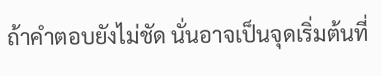ถ้าคำตอบยังไม่ชัด นั่นอาจเป็นจุดเริ่มต้นที่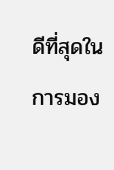ดีที่สุดในการมอง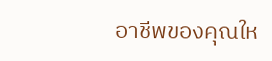อาชีพของคุณให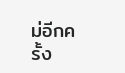ม่อีกครั้ง